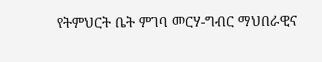የትምህርት ቤት ምገባ መርሃ-ግብር ማህበራዊና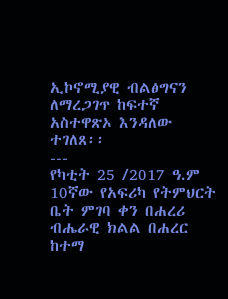ኢኮኖሚያዊ ብልፅግናን ለማረጋገጥ ከፍተኛ አስተዋጽኦ እንዳለው ተገለጸ፡፡
---
የካቲት 25 /2017 ዓ.ም 10ኛው የአፍሪካ የትምህርት ቤት ምገባ ቀን በሐረሪ ብሔራዊ ክልል በሐረር ከተማ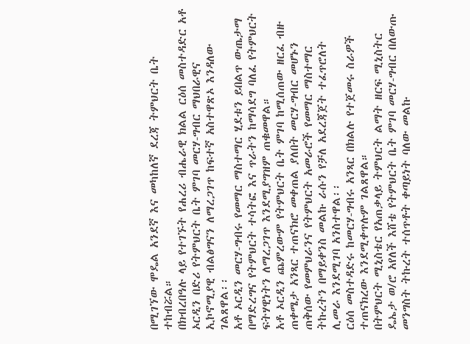በሚገኘው ሞዴል አንደኛ እና መካከለኛ ደረጃ ትምህርት ቤት ተከብሯል።
በክብረበዓሉ ላይ የተገኙት የሐረሪ ብሔራዊ ክልል ርዕሰ መስተዳድር አቶ ኦርዲን በድሪ የትምህርት ቤት ምገባ መርሃ-ግብር ማህበራዊና ኢኮኖሚያዊ ብልፅግናን ለማረጋገጥ ከፍተኛ አስተዋጽኦ እንዳለው ገልጸዋል፡፡
አቶ ኦርዲን መርሃ-ግብሩ የመማር ማስተማር ሂደቱን ይበልጥ ውጤታማ በማድረግና የትምህርት ተሳትፎ እና ጥራትን ከማሳደግ ባለፈ የትምህርት ፍትሃዊነትን ለማረጋገጥ እንደሚያግዝም ጠቁመዋል።
አቶ ኦርዲን ጨምረውም የትምህርት ቤት ምገባ ከሚሰጠው ዘርፈ ብዙ ጠቀሜታ አንጻር ተጠናክሮ መቀጠል ያለበት መርሃ-ግብር መሆኑን ጠቅሰው የመምህራንና የትምህርት አመራሮች የመማር ማስተማር ትኩረትን በማይቀንስ መልኩ ራሱን የቻለ አደረጃጀት ተፈጥሮለት ሊመራ እንደሚገባ አንስተዋል፡፡
ርዕሰ መስተዳድሩ ከመርሃ-ግብሩ አንጻር በክልሉ የተጀመሩ ስራዎች ተጠናክረው እንደሚቀጥሉም ገልጸዋል።
በትምህርት ሚኒስቴር የአጠቃላይ ትምህርት ልማት ዘርፍ ሚኒስትር ዴኤታ ወ/ሮ አየለች እሸቴ የትምህርት ቤት ምገባ መርሃ-ግብር በለውጡ መንግስት ትኩረት ተሰጥቶት ቀጣይነት ባለው መልኩ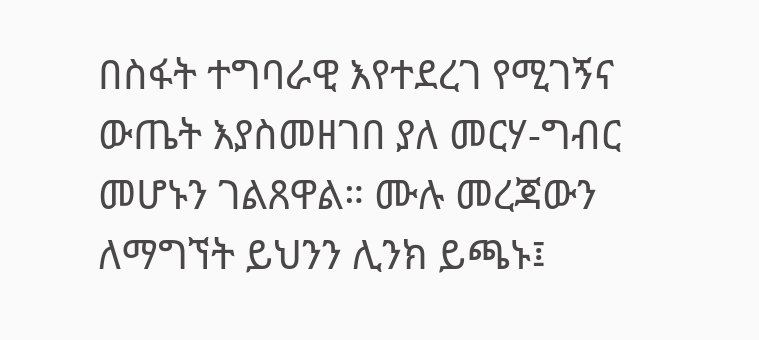በስፋት ተግባራዊ እየተደረገ የሚገኝና ውጤት እያስመዘገበ ያለ መርሃ-ግብር መሆኑን ገልጸዋል። ሙሉ መረጃውን ለማግኘት ይህንን ሊንክ ይጫኑ፤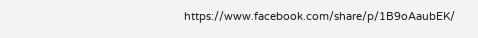https://www.facebook.com/share/p/1B9oAaubEK/